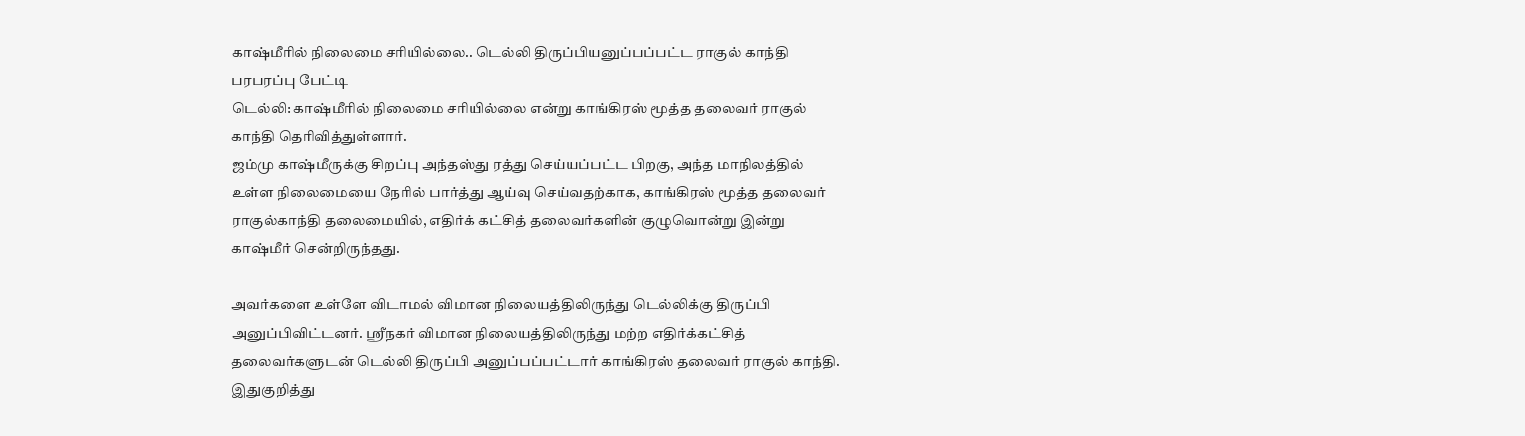காஷ்மீரில் நிலைமை சரியில்லை.. டெல்லி திருப்பியனுப்பப்பட்ட ராகுல் காந்தி பரபரப்பு பேட்டி
டெல்லி: காஷ்மீரில் நிலைமை சரியில்லை என்று காங்கிரஸ் மூத்த தலைவர் ராகுல் காந்தி தெரிவித்துள்ளார்.
ஜம்மு காஷ்மீருக்கு சிறப்பு அந்தஸ்து ரத்து செய்யப்பட்ட பிறகு, அந்த மாநிலத்தில் உள்ள நிலைமையை நேரில் பார்த்து ஆய்வு செய்வதற்காக, காங்கிரஸ் மூத்த தலைவர் ராகுல்காந்தி தலைமையில், எதிர்க் கட்சித் தலைவர்களின் குழுவொன்று இன்று காஷ்மீர் சென்றிருந்தது.

அவர்களை உள்ளே விடாமல் விமான நிலையத்திலிருந்து டெல்லிக்கு திருப்பி அனுப்பிவிட்டனர். ஸ்ரீநகர் விமான நிலையத்திலிருந்து மற்ற எதிர்க்கட்சித் தலைவர்களுடன் டெல்லி திருப்பி அனுப்பப்பட்டார் காங்கிரஸ் தலைவர் ராகுல் காந்தி.
இதுகுறித்து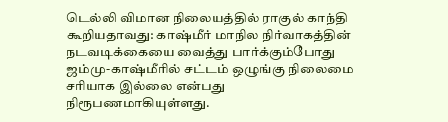டெல்லி விமான நிலையத்தில் ராகுல் காந்தி கூறியதாவது: காஷ்மீர் மாநில நிர்வாகத்தின் நடவடிக்கையை வைத்து பார்க்கும்போது ஜம்மு-காஷ்மீரில் சட்டம் ஒழுங்கு நிலைமை சரியாக இல்லை என்பது நிரூபணமாகியுள்ளது.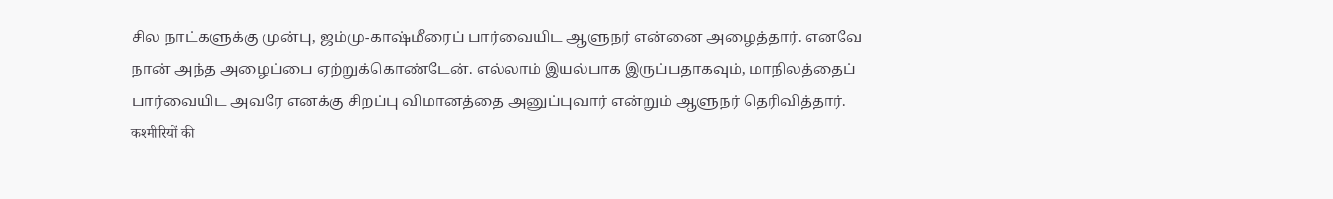சில நாட்களுக்கு முன்பு, ஜம்மு-காஷ்மீரைப் பார்வையிட ஆளுநர் என்னை அழைத்தார். எனவே நான் அந்த அழைப்பை ஏற்றுக்கொண்டேன். எல்லாம் இயல்பாக இருப்பதாகவும், மாநிலத்தைப் பார்வையிட அவரே எனக்கு சிறப்பு விமானத்தை அனுப்புவார் என்றும் ஆளுநர் தெரிவித்தார்.
कश्मीरियों की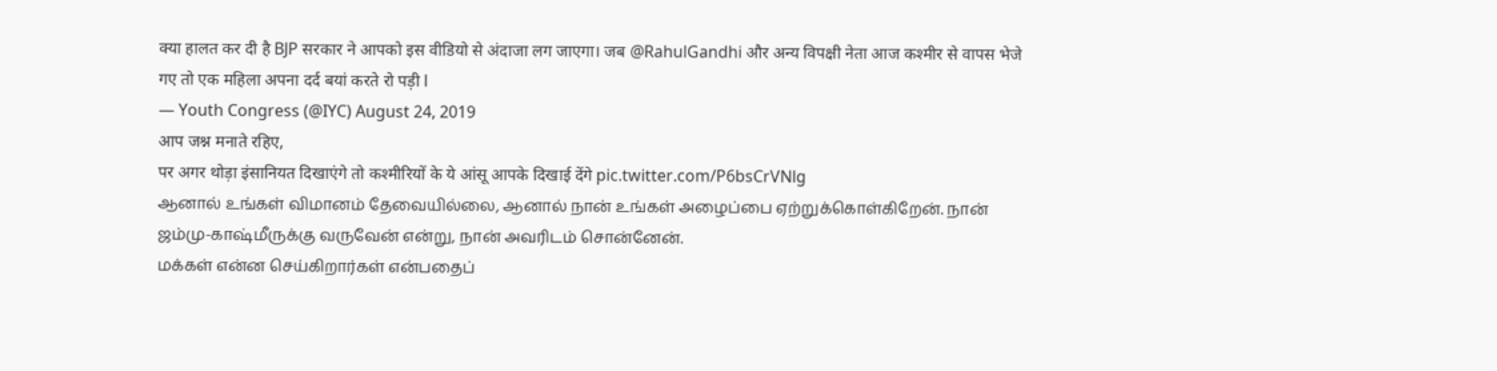क्या हालत कर दी है BJP सरकार ने आपको इस वीडियो से अंदाजा लग जाएगा। जब @RahulGandhi और अन्य विपक्षी नेता आज कश्मीर से वापस भेजे गए तो एक महिला अपना दर्द बयां करते रो पड़ी l
— Youth Congress (@IYC) August 24, 2019
आप जश्न मनाते रहिए,
पर अगर थोड़ा इंसानियत दिखाएंगे तो कश्मीरियों के ये आंसू आपके दिखाई देंगे pic.twitter.com/P6bsCrVNlg
ஆனால் உங்கள் விமானம் தேவையில்லை, ஆனால் நான் உங்கள் அழைப்பை ஏற்றுக்கொள்கிறேன். நான் ஜம்மு-காஷ்மீருக்கு வருவேன் என்று, நான் அவரிடம் சொன்னேன்.
மக்கள் என்ன செய்கிறார்கள் என்பதைப்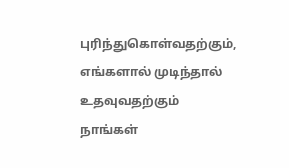புரிந்துகொள்வதற்கும், எங்களால் முடிந்தால் உதவுவதற்கும் நாங்கள்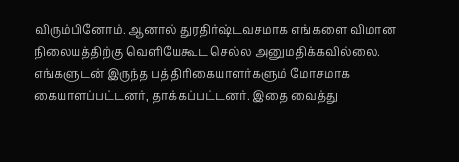விரும்பினோம். ஆனால் துரதிர்ஷ்டவசமாக எங்களை விமான நிலையத்திற்கு வெளியேகூட செல்ல அனுமதிக்கவில்லை. எங்களுடன் இருந்த பத்திரிகையாளர்களும் மோசமாக கையாளப்பட்டனர், தாக்கப்பட்டனர். இதை வைத்து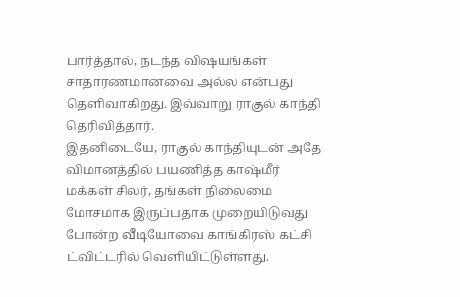பார்த்தால், நடந்த விஷயங்கள் சாதாரணமானவை அல்ல என்பது தெளிவாகிறது. இவ்வாறு ராகுல் காந்தி தெரிவித்தார்.
இதனிடையே, ராகுல் காந்தியுடன் அதே விமானத்தில் பயணித்த காஷ்மீர் மக்கள் சிலர், தங்கள் நிலைமை மோசமாக இருப்பதாக முறையிடுவது போன்ற வீடியோவை காங்கிரஸ் கட்சி ட்விட்டரில் வெளியிட்டுள்ளது.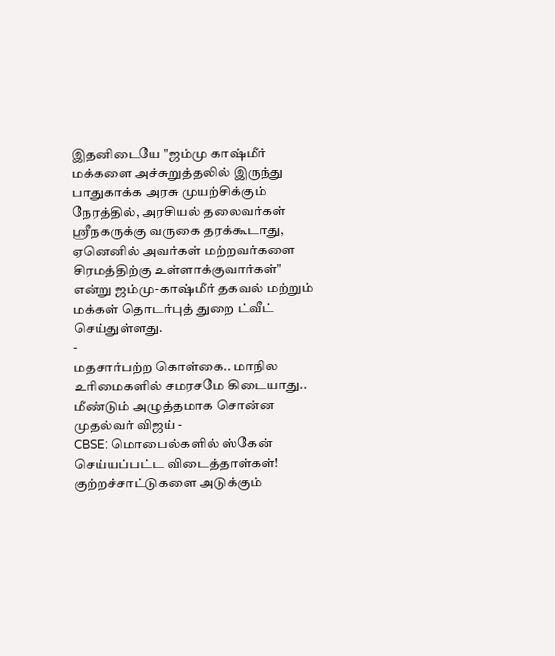இதனிடையே "ஜம்மு காஷ்மீர் மக்களை அச்சுறுத்தலில் இருந்து பாதுகாக்க அரசு முயற்சிக்கும் நேரத்தில், அரசியல் தலைவர்கள் ஸ்ரீநகருக்கு வருகை தரக்கூடாது, ஏனெனில் அவர்கள் மற்றவர்களை சிரமத்திற்கு உள்ளாக்குவார்கள்" என்று ஜம்மு-காஷ்மீர் தகவல் மற்றும் மக்கள் தொடர்புத் துறை ட்வீட் செய்துள்ளது.
-
மதசார்பற்ற கொள்கை.. மாநில உரிமைகளில் சமரசமே கிடையாது.. மீண்டும் அழுத்தமாக சொன்ன முதல்வர் விஜய் -
CBSE: மொபைல்களில் ஸ்கேன் செய்யப்பட்ட விடைத்தாள்கள்! குற்றச்சாட்டுகளை அடுக்கும்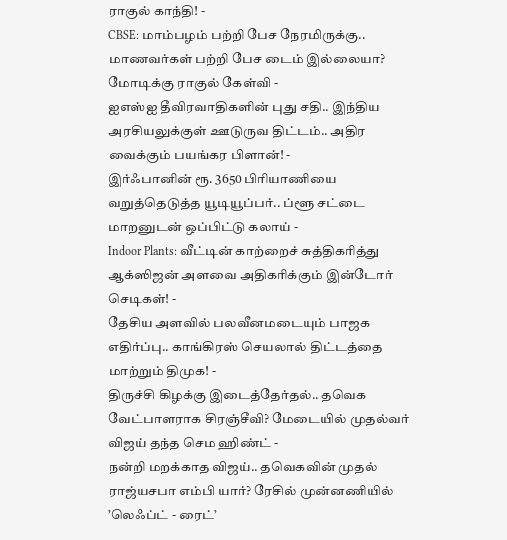ராகுல் காந்தி! -
CBSE: மாம்பழம் பற்றி பேச நேரமிருக்கு.. மாணவர்கள் பற்றி பேச டைம் இல்லையா? மோடிக்கு ராகுல் கேள்வி -
ஐஎஸ்ஐ தீவிரவாதிகளின் புது சதி.. இந்திய அரசியலுக்குள் ஊடுருவ திட்டம்.. அதிர வைக்கும் பயங்கர பிளான்! -
இர்ஃபானின் ரூ. 3650 பிரியாணியை வறுத்தெடுத்த யூடியூப்பர்.. ப்ளூ சட்டை மாறனுடன் ஒப்பிட்டு கலாய் -
Indoor Plants: வீட்டின் காற்றைச் சுத்திகரித்து ஆக்ஸிஜன் அளவை அதிகரிக்கும் இன்டோர் செடிகள்! -
தேசிய அளவில் பலவீனமடையும் பாஜக எதிர்ப்பு.. காங்கிரஸ் செயலால் திட்டத்தை மாற்றும் திமுக! -
திருச்சி கிழக்கு இடைத்தேர்தல்.. தவெக வேட்பாளராக சிரஞ்சீவி? மேடையில் முதல்வர் விஜய் தந்த செம ஹிண்ட் -
நன்றி மறக்காத விஜய்.. தவெகவின் முதல் ராஜ்யசபா எம்பி யார்? ரேசில் முன்னணியில் ’லெஃப்ட் - ரைட்’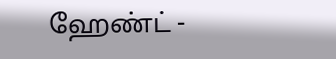ஹேண்ட் -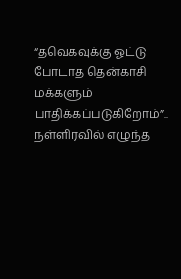“தவெகவுக்கு ஓட்டு போடாத தென்காசி மக்களும் பாதிக்கப்படுகிறோம்”.. நள்ளிரவில் எழுந்த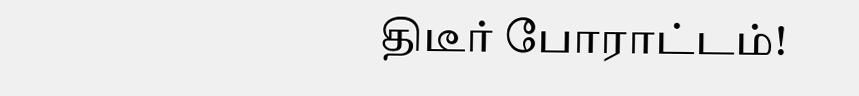திடீர் போராட்டம்!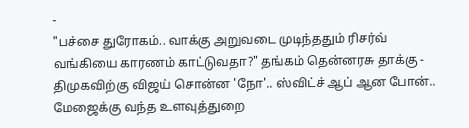-
"பச்சை துரோகம்.. வாக்கு அறுவடை முடிந்ததும் ரிசர்வ் வங்கியை காரணம் காட்டுவதா?" தங்கம் தென்னரசு தாக்கு -
திமுகவிற்கு விஜய் சொன்ன 'நோ'.. ஸ்விட்ச் ஆப் ஆன போன்.. மேஜைக்கு வந்த உளவுத்துறை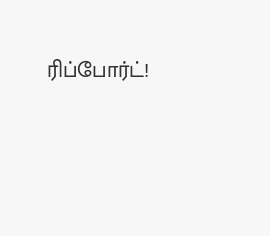ரிப்போர்ட்!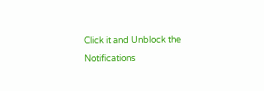Click it and Unblock the Notifications